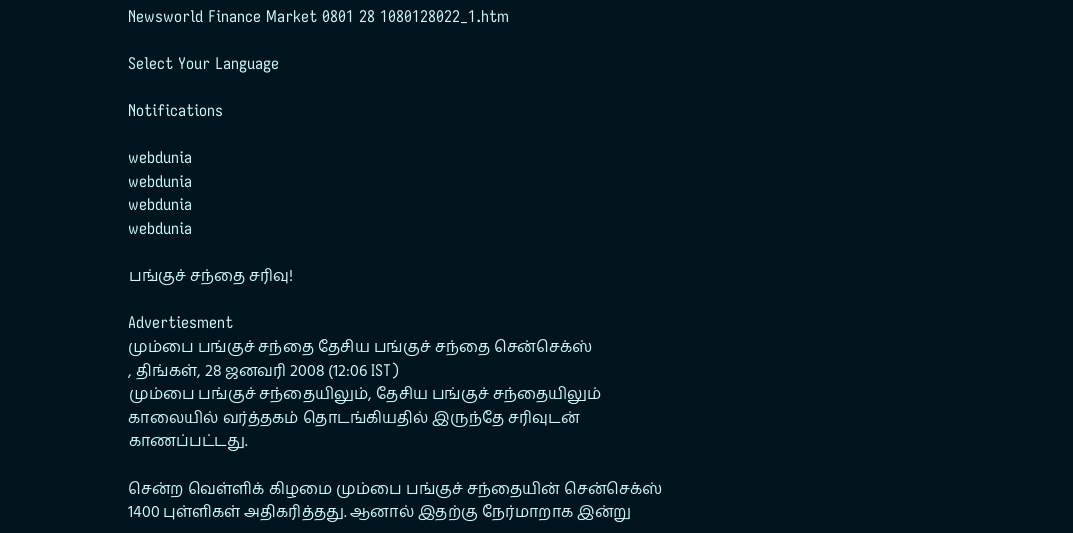Newsworld Finance Market 0801 28 1080128022_1.htm

Select Your Language

Notifications

webdunia
webdunia
webdunia
webdunia

பங்குச் சந்தை சரிவு!

Advertiesment
மும்பை பங்குச் சந்தை தேசிய பங்குச் சந்தை சென்செக்ஸ்
, திங்கள், 28 ஜனவரி 2008 (12:06 IST)
மும்பை பங்குச் சந்தையிலும், தேசிய பங்குச் சந்தையிலும் காலையில் வர்த்தகம் தொடங்கியதில் இருந்தே சரிவுடன் காணப்பட்டது.

சென்ற வெள்ளிக் கிழமை மும்பை பங்குச் சந்தையின் சென்செக்ஸ் 1400 புள்ளிகள் அதிகரித்தது. ஆனால் இதற்கு நேர்மாறாக இன்று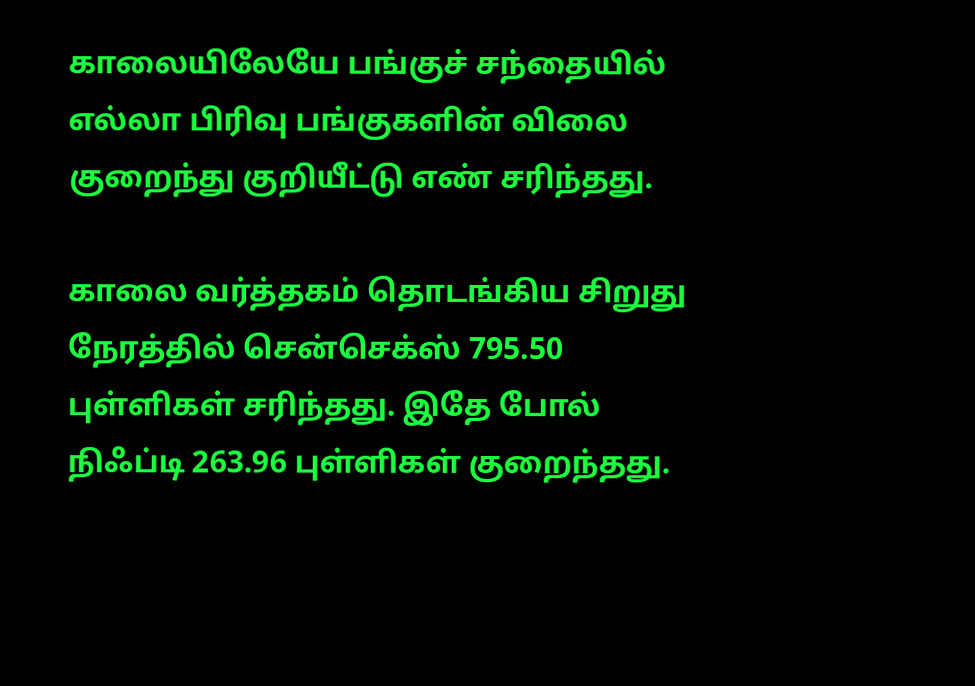காலையிலேயே பங்குச் சந்தையில் எல்லா பிரிவு பங்குகளின் விலை குறைந்து குறியீட்டு எண் சரிந்தது.

காலை வர்த்தகம் தொடங்கிய சிறுது நேரத்தில் சென்செக்ஸ் 795.50 புள்ளிகள் சரிந்தது. இதே போல் நிஃப்டி 263.96 புள்ளிகள் குறைந்தது.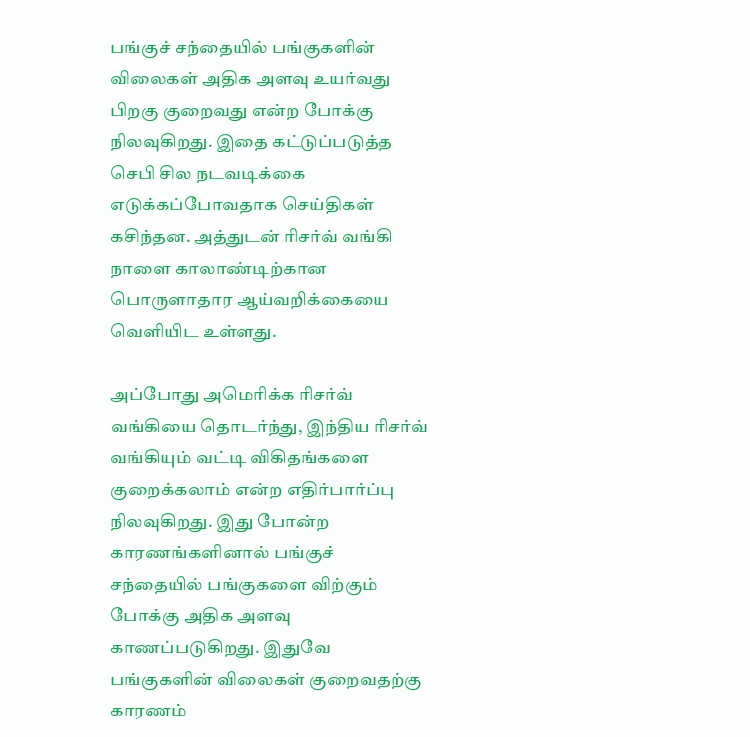பங்குச் சந்தையில் பங்குகளின் விலைகள் அதிக அளவு உயர்வது பிறகு குறைவது என்ற போக்கு நிலவுகிறது. இதை கட்டுப்படுத்த செபி சில நடவடிக்கை எடுக்கப்போவதாக செய்திகள் கசிந்தன. அத்துடன் ரிசர்வ் வங்கி நாளை காலாண்டிற்கான பொருளாதார ஆய்வறிக்கையை வெளியிட உள்ளது.

அப்போது அமெரிக்க ரிசர்வ் வங்கியை தொடர்ந்து, இந்திய ரிசர்வ் வங்கியும் வட்டி விகிதங்களை குறைக்கலாம் என்ற எதிர்பார்ப்பு நிலவுகிறது. இது போன்ற காரணங்களினால் பங்குச் சந்தையில் பங்குகளை விற்கும் போக்கு அதிக அளவு காணப்படுகிறது. இதுவே பங்குகளின் விலைகள் குறைவதற்கு காரணம்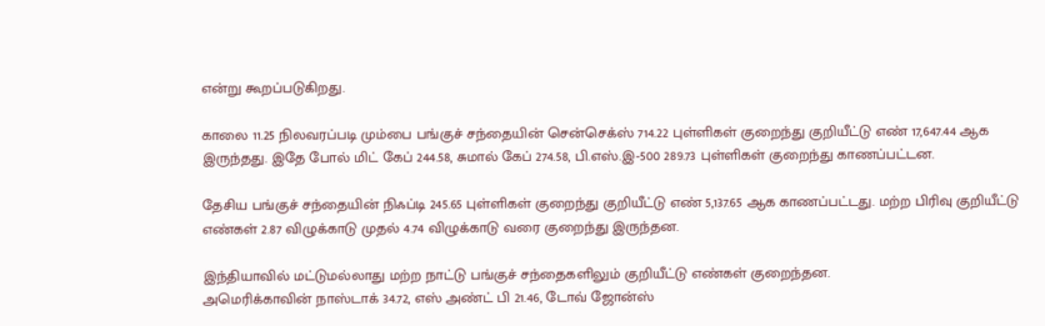என்று கூறப்படுகிறது.

காலை 11.25 நிலவரப்படி மும்பை பங்குச் சந்தையின் சென்செக்ஸ் 714.22 புள்ளிகள் குறைந்து குறியீட்டு எண் 17,647.44 ஆக இருந்தது. இதே போல் மிட் கேப் 244.58, சுமால் கேப் 274.58, பி.எஸ்.இ-500 289.73 புள்ளிகள் குறைந்து காணப்பட்டன.

தேசிய பங்குச் சந்தையின் நிஃப்டி 245.65 புள்ளிகள் குறைந்து குறியீட்டு எண் 5,137.65 ஆக காணப்பட்டது. மற்ற பிரிவு குறியீட்டு எண்கள் 2.87 விழுக்காடு முதல் 4.74 விழுக்காடு வரை குறைந்து இருந்தன.

இந்தியாவில் மட்டுமல்லாது மற்ற நாட்டு பங்குச் சந்தைகளிலும் குறியீட்டு எண்கள் குறைந்தன.
அமெரிக்காவின் நாஸ்டாக் 34.72, எஸ் அண்ட் பி 21.46, டோவ் ஜோன்ஸ்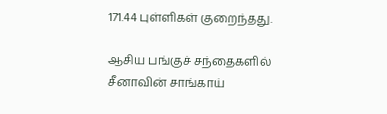171.44 புள்ளிகள் குறைந்தது.

ஆசிய பங்குச் சந்தைகளில் சீனாவின் சாங்காய்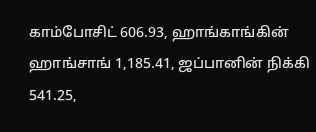காம்போசிட் 606.93, ஹாங்காங்கின் ஹாங்சாங் 1,185.41, ஜப்பானின் நிக்கி 541.25,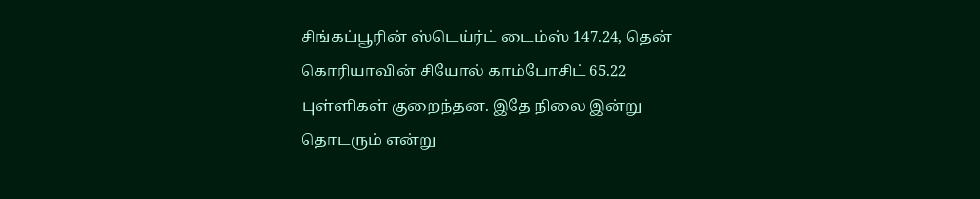சிங்கப்பூரின் ஸ்டெய்ர்ட் டைம்ஸ் 147.24, தென் கொரியாவின் சியோல் காம்போசிட் 65.22 புள்ளிகள் குறைந்தன. இதே நிலை இன்று தொடரும் என்று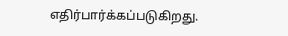எதிர்பார்க்கப்படுகிறது.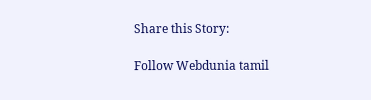Share this Story:

Follow Webdunia tamil